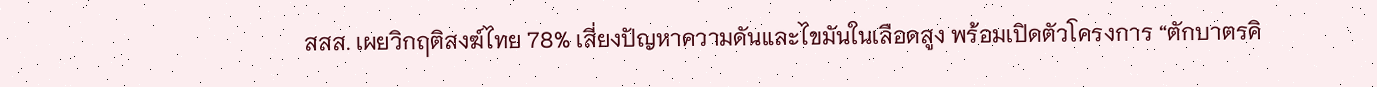สสส. เผยวิกฤติสงฆ์ไทย 78% เสี่ยงปัญหาความดันและไขมันในเลือดสูง พร้อมเปิดตัวโครงการ “ตักบาตรคิ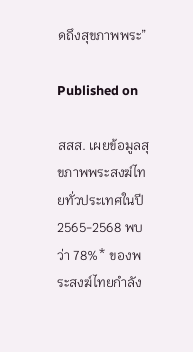ดถึงสุขภาพพระ”

Published on

สสส. เผยข้อมูลสุขภาพพระสงฆ์ไทยทั่วประเทศในปี 2565-2568 พบว่า 78%* ของพระสงฆ์ไทยกำลัง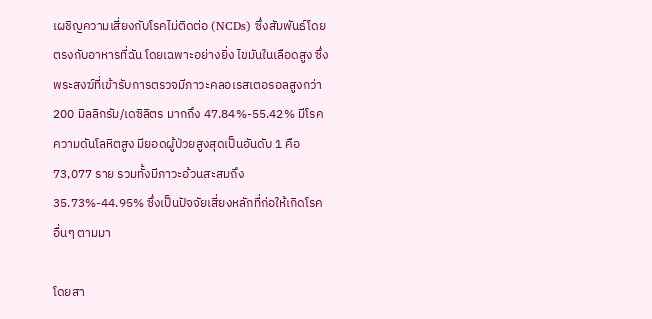เผชิญความเสี่ยงกับโรคไม่ติดต่อ (NCDs) ซึ่งสัมพันธ์โดยตรงกับอาหารที่ฉัน โดยเฉพาะอย่างยิ่ง ไขมันในเลือดสูง ซึ่งพระสงฆ์ที่เข้ารับการตรวจมีภาวะคลอเรสเตอรอลสูงกว่า 200 มิลลิกรัม/เดซิลิตร มากถึง 47.84%-55.42% มีโรคความดันโลหิตสูง มียอดผู้ป่วยสูงสุดเป็นอันดับ 1 คือ 73,077 ราย รวมทั้งมีภาวะอ้วนสะสมถึง 35.73%-44.95% ซึ่งเป็นปัจจัยเสี่ยงหลักที่ก่อให้เกิดโรคอื่นๆ ตามมา

โดยสา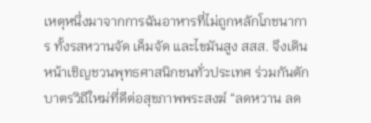เหตุหนึ่งมาจากการฉันอาหารที่ไม่ถูกหลักโภชนาการ ทั้งรสหวานจัด เค็มจัด และไขมันสูง สสส. จึงเดินหน้าเชิญชวนพุทธศาสนิกชนทั่วประเทศ ร่วมกันตักบาตรวิถีใหม่ที่ดีต่อสุขภาพพระสงฆ์ “ลดหวาน ลด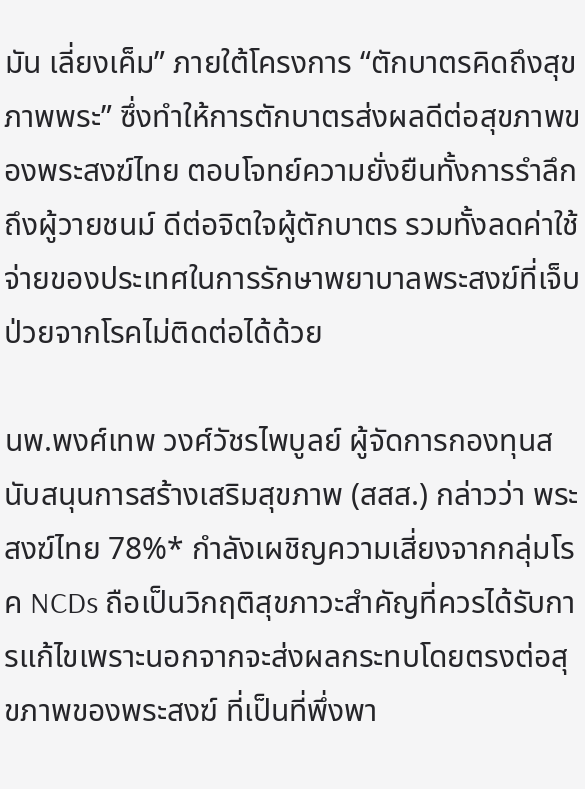มัน เลี่ยงเค็ม” ภายใต้โครงการ “ตักบาตรคิดถึงสุขภาพพระ” ซึ่งทำให้การตักบาตรส่งผลดีต่อสุขภาพของพระสงฆ์ไทย ตอบโจทย์ความยั่งยืนทั้งการรำลึกถึงผู้วายชนม์ ดีต่อจิตใจผู้ตักบาตร รวมทั้งลดค่าใช้จ่ายของประเทศในการรักษาพยาบาลพระสงฆ์ที่เจ็บป่วยจากโรคไม่ติดต่อได้ด้วย

นพ.พงศ์เทพ วงศ์วัชรไพบูลย์ ผู้จัดการกองทุนสนับสนุนการสร้างเสริมสุขภาพ (สสส.) กล่าวว่า พระสงฆ์ไทย 78%* กำลังเผชิญความเสี่ยงจากกลุ่มโรค NCDs ถือเป็นวิกฤติสุขภาวะสำคัญที่ควรได้รับการแก้ไขเพราะนอกจากจะส่งผลกระทบโดยตรงต่อสุขภาพของพระสงฆ์ ที่เป็นที่พึ่งพา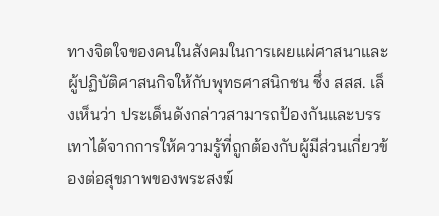ทางจิตใจของคนในสังคมในการเผยแผ่ศาสนาและผู้ปฏิบัติศาสนกิจให้กับพุทธศาสนิกชน ซึ่ง สสส. เล็งเห็นว่า ประเด็นดังกล่าวสามารถป้องกันและบรรเทาได้จากการให้ความรู้ที่ถูกต้องกับผู้มีส่วนเกี่ยวข้องต่อสุขภาพของพระสงฆ์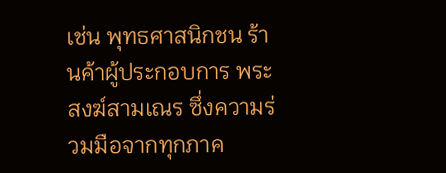เช่น พุทธศาสนิกชน ร้านค้าผู้ประกอบการ พระสงฆ์สามเณร ซึ่งความร่วมมือจากทุกภาค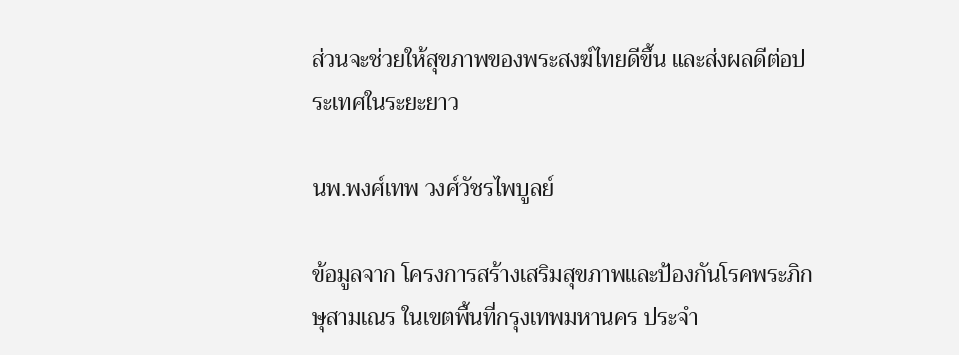ส่วนจะช่วยให้สุขภาพของพระสงฆ์ไทยดีขึ้น และส่งผลดีต่อประเทศในระยะยาว

นพ.พงศ์เทพ วงศ์วัชรไพบูลย์

ข้อมูลจาก โครงการสร้างเสริมสุขภาพและป้องกันโรคพระภิกษุสามเณร ในเขตพื้นที่กรุงเทพมหานคร ประจำ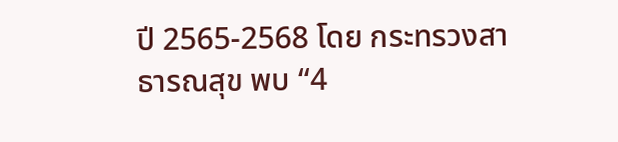ปี 2565-2568 โดย กระทรวงสาธารณสุข พบ “4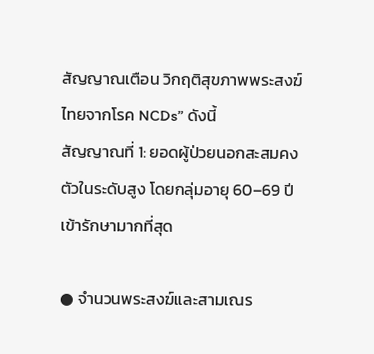สัญญาณเตือน วิกฤติสุขภาพพระสงฆ์ไทยจากโรค NCDs” ดังนี้
สัญญาณที่ 1: ยอดผู้ป่วยนอกสะสมคงตัวในระดับสูง โดยกลุ่มอายุ 60–69 ปี เข้ารักษามากที่สุด

● จำนวนพระสงฆ์และสามเณร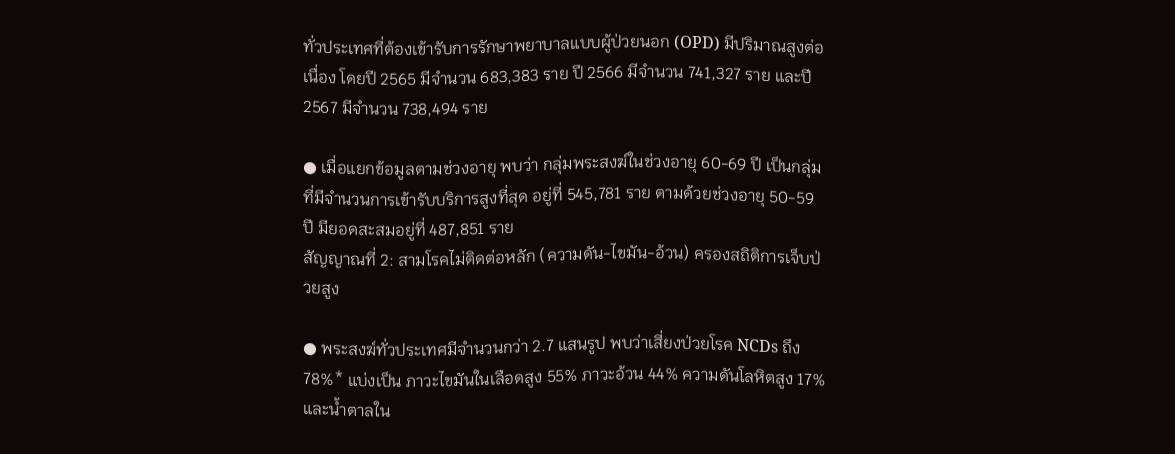ทั่วประเทศที่ต้องเข้ารับการรักษาพยาบาลแบบผู้ป่วยนอก (OPD) มีปริมาณสูงต่อเนื่อง โดยปี 2565 มีจำนวน 683,383 ราย ปี 2566 มีจำนวน 741,327 ราย และปี 2567 มีจำนวน 738,494 ราย

● เมื่อแยกข้อมูลตามช่วงอายุ พบว่า กลุ่มพระสงฆ์ในช่วงอายุ 60-69 ปี เป็นกลุ่มที่มีจำนวนการเข้ารับบริการสูงที่สุด อยู่ที่ 545,781 ราย ตามด้วยช่วงอายุ 50-59 ปี มียอดสะสมอยู่ที่ 487,851 ราย
สัญญาณที่ 2: สามโรคไม่ติดต่อหลัก (ความดัน-ไขมัน-อ้วน) ครองสถิติการเจ็บป่วยสูง

● พระสงฆ์ทั่วประเทศมีจำนวนกว่า 2.7 แสนรูป พบว่าเสี่ยงป่วยโรค NCDs ถึง 78%* แบ่งเป็น ภาวะไขมันในเลือดสูง 55% ภาวะอ้วน 44% ความดันโลหิตสูง 17% และน้ำตาลใน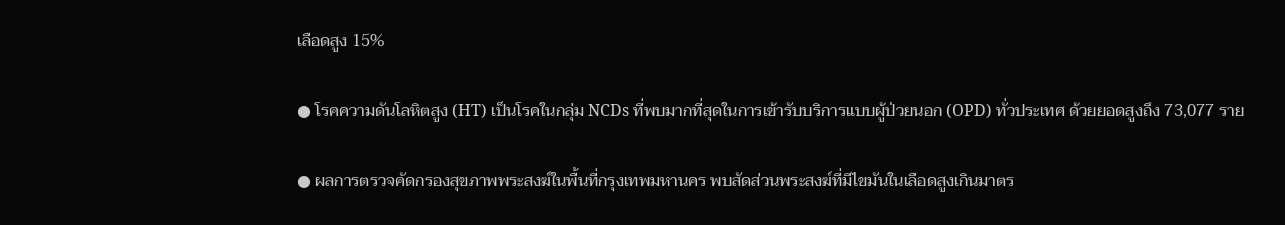เลือดสูง 15%

● โรคความดันโลหิตสูง (HT) เป็นโรคในกลุ่ม NCDs ที่พบมากที่สุดในการเข้ารับบริการแบบผู้ป่วยนอก (OPD) ทั่วประเทศ ด้วยยอดสูงถึง 73,077 ราย

● ผลการตรวจคัดกรองสุขภาพพระสงฆ์ในพื้นที่กรุงเทพมหานคร พบสัดส่วนพระสงฆ์ที่มีไขมันในเลือดสูงเกินมาตร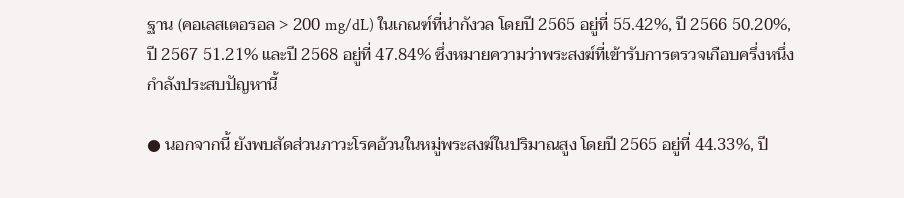ฐาน (คอเลสเตอรอล > 200 mg/dL) ในเกณฑ์ที่น่ากังวล โดยปี 2565 อยู่ที่ 55.42%, ปี 2566 50.20%, ปี 2567 51.21% และปี 2568 อยู่ที่ 47.84% ซึ่งหมายความว่าพระสงฆ์ที่เข้ารับการตรวจเกือบครึ่งหนึ่งกำลังประสบปัญหานี้

● นอกจากนี้ ยังพบสัดส่วนภาวะโรคอ้วนในหมู่พระสงฆ์ในปริมาณสูง โดยปี 2565 อยู่ที่ 44.33%, ปี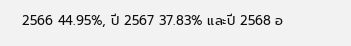2566 44.95%, ปี 2567 37.83% และปี 2568 อ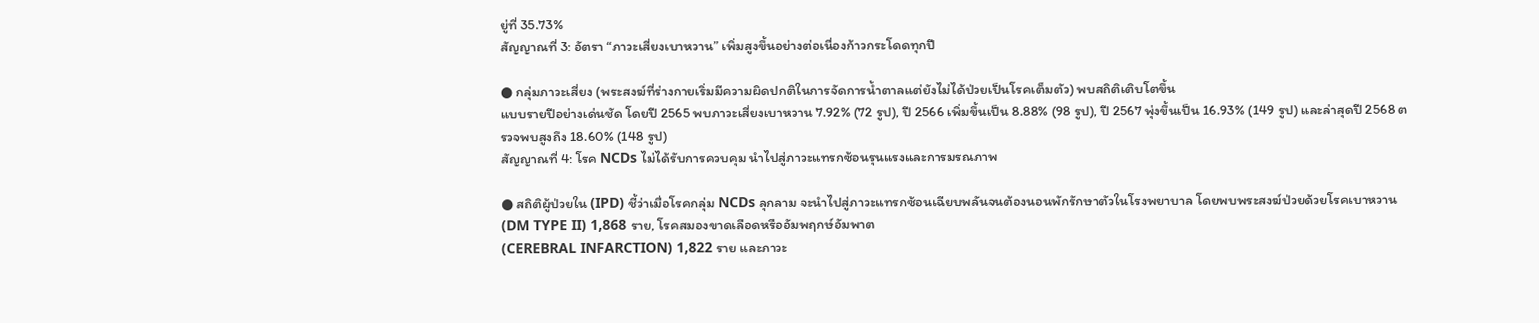ยู่ที่ 35.73%
สัญญาณที่ 3: อัตรา “ภาวะเสี่ยงเบาหวาน” เพิ่มสูงขึ้นอย่างต่อเนื่องก้าวกระโดดทุกปี

● กลุ่มภาวะเสี่ยง (พระสงฆ์ที่ร่างกายเริ่มมีความผิดปกติในการจัดการน้ำตาลแต่ยังไม่ได้ป่วยเป็นโรคเต็มตัว) พบสถิติเติบโตขึ้น
แบบรายปีอย่างเด่นชัด โดยปี 2565 พบภาวะเสี่ยงเบาหวาน 7.92% (72 รูป), ปี 2566 เพิ่มขึ้นเป็น 8.88% (98 รูป), ปี 2567 พุ่งขึ้นเป็น 16.93% (149 รูป) และล่าสุดปี 2568 ตรวจพบสูงถึง 18.60% (148 รูป)
สัญญาณที่ 4: โรค NCDs ไม่ได้รับการควบคุม นำไปสู่ภาวะแทรกซ้อนรุนแรงและการมรณภาพ

● สถิติผู้ป่วยใน (IPD) ชี้ว่าเมื่อโรคกลุ่ม NCDs ลุกลาม จะนำไปสู่ภาวะแทรกซ้อนเฉียบพลันจนต้องนอนพักรักษาตัวในโรงพยาบาล โดยพบพระสงฆ์ป่วยด้วยโรคเบาหวาน (DM TYPE II) 1,868 ราย, โรคสมองขาดเลือดหรืออัมพฤกษ์อัมพาต
(CEREBRAL INFARCTION) 1,822 ราย และภาวะ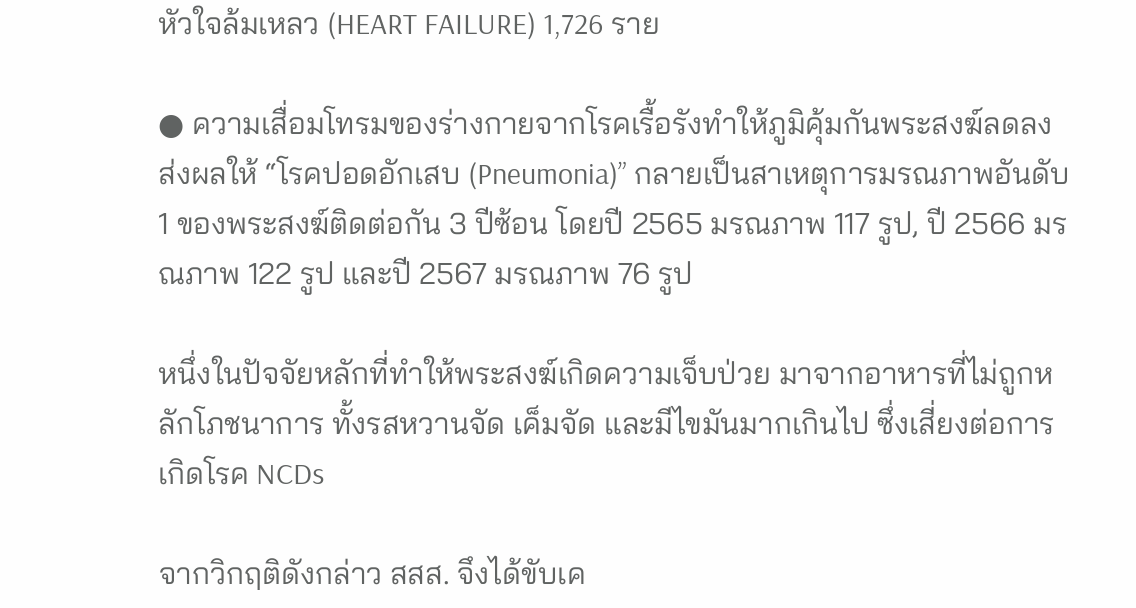หัวใจล้มเหลว (HEART FAILURE) 1,726 ราย

● ความเสื่อมโทรมของร่างกายจากโรคเรื้อรังทำให้ภูมิคุ้มกันพระสงฆ์ลดลง ส่งผลให้ “โรคปอดอักเสบ (Pneumonia)” กลายเป็นสาเหตุการมรณภาพอันดับ 1 ของพระสงฆ์ติดต่อกัน 3 ปีซ้อน โดยปี 2565 มรณภาพ 117 รูป, ปี 2566 มรณภาพ 122 รูป และปี 2567 มรณภาพ 76 รูป

หนึ่งในปัจจัยหลักที่ทำให้พระสงฆ์เกิดความเจ็บป่วย มาจากอาหารที่ไม่ถูกหลักโภชนาการ ทั้งรสหวานจัด เค็มจัด และมีไขมันมากเกินไป ซึ่งเสี่ยงต่อการเกิดโรค NCDs

จากวิกฤติดังกล่าว สสส. จึงได้ขับเค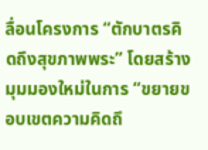ลื่อนโครงการ “ตักบาตรคิดถึงสุขภาพพระ” โดยสร้างมุมมองใหม่ในการ “ขยายขอบเขตความคิดถึ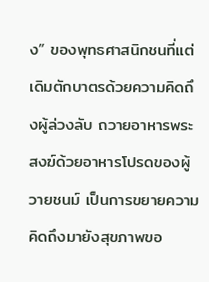ง” ของพุทธศาสนิกชนที่แต่เดิมตักบาตรด้วยความคิดถึงผู้ล่วงลับ ถวายอาหารพระสงฆ์ด้วยอาหารโปรดของผู้วายชนม์ เป็นการขยายความคิดถึงมายังสุขภาพขอ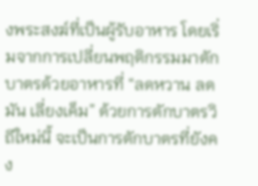งพระสงฆ์ที่เป็นผู้รับอาหาร โดยเริ่มจากการเปลี่ยนพฤติกรรมมาตักบาตรด้วยอาหารที่ “ลดหวาน ลดมัน เลี่ยงเค็ม” ด้วยการตักบาตรวิถีใหม่นี้ จะเป็นการตักบาตรที่ยังคง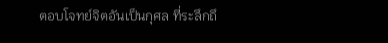ตอบโจทย์จิตอันเป็นกุศล ที่ระลึกถึ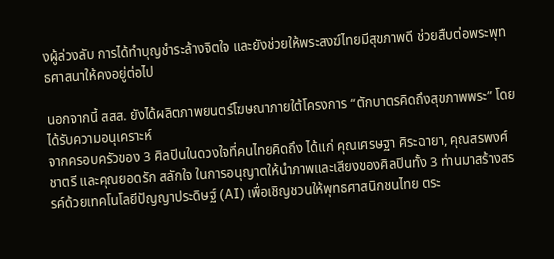งผู้ล่วงลับ การได้ทำบุญชำระล้างจิตใจ และยังช่วยให้พระสงฆ์ไทยมีสุขภาพดี ช่วยสืบต่อพระพุทธศาสนาให้คงอยู่ต่อไป

นอกจากนี้ สสส. ยังได้ผลิตภาพยนตร์โฆษณาภายใต้โครงการ “ตักบาตรคิดถึงสุขภาพพระ” โดยได้รับความอนุเคราะห์
จากครอบครัวของ 3 ศิลปินในดวงใจที่คนไทยคิดถึง ได้แก่ คุณเศรษฐา ศิระฉายา, คุณสรพงศ์ ชาตรี และคุณยอดรัก สลักใจ ในการอนุญาตให้นำภาพและเสียงของศิลปินทั้ง 3 ท่านมาสร้างสรรค์ด้วยเทคโนโลยีปัญญาประดิษฐ์ (AI) เพื่อเชิญชวนให้พุทธศาสนิกชนไทย ตระ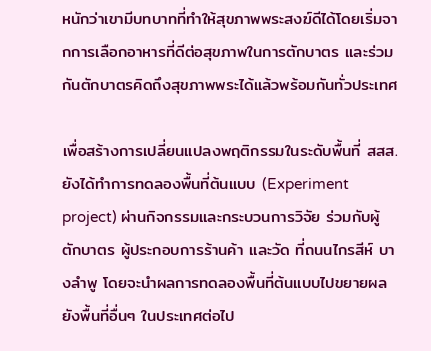หนักว่าเขามีบทบาทที่ทำให้สุขภาพพระสงฆ์ดีได้โดยเริ่มจากการเลือกอาหารที่ดีต่อสุขภาพในการตักบาตร และร่วมกันตักบาตรคิดถึงสุขภาพพระได้แล้วพร้อมกันทั่วประเทศ

เพื่อสร้างการเปลี่ยนแปลงพฤติกรรมในระดับพื้นที่ สสส. ยังได้ทำการทดลองพื้นที่ต้นแบบ (Experiment project) ผ่านกิจกรรมและกระบวนการวิจัย ร่วมกับผู้ตักบาตร ผู้ประกอบการร้านค้า และวัด ที่ถนนไกรสีห์ บางลำพู โดยจะนำผลการทดลองพื้นที่ต้นแบบไปขยายผลยังพื้นที่อื่นๆ ในประเทศต่อไป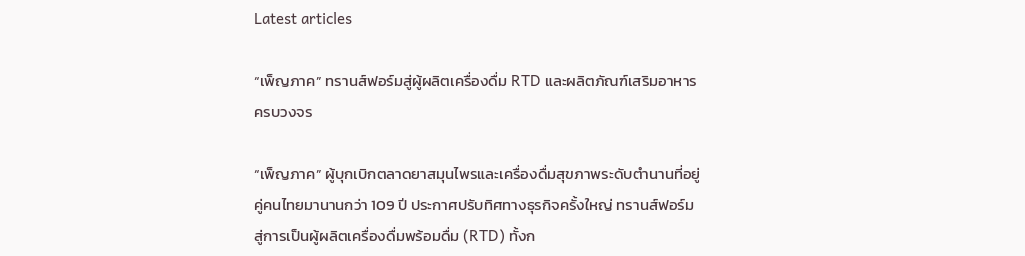Latest articles

“เพ็ญภาค” ทรานส์ฟอร์มสู่ผู้ผลิตเครื่องดื่ม RTD และผลิตภัณฑ์เสริมอาหารครบวงจร

“เพ็ญภาค” ผู้บุกเบิกตลาดยาสมุนไพรและเครื่องดื่มสุขภาพระดับตำนานที่อยู่คู่คนไทยมานานกว่า 109 ปี ประกาศปรับทิศทางธุรกิจครั้งใหญ่ ทรานส์ฟอร์มสู่การเป็นผู้ผลิตเครื่องดื่มพร้อมดื่ม (RTD) ทั้งก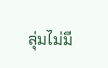ลุ่มไม่มี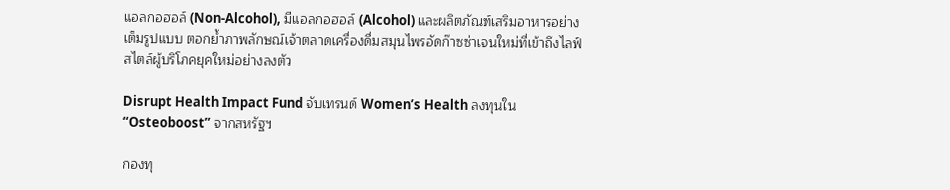แอลกอฮอล์ (Non-Alcohol), มีแอลกอฮอล์ (Alcohol) และผลิตภัณฑ์เสริมอาหารอย่างเต็มรูปแบบ ตอกย้ำภาพลักษณ์เจ้าตลาดเครื่องดื่มสมุนไพรอัดก๊าซซ่าเจนใหม่ที่เข้าถึงไลฟ์สไตล์ผู้บริโภคยุคใหม่อย่างลงตัว

Disrupt Health Impact Fund จับเทรนด์ Women’s Health ลงทุนใน “Osteoboost” จากสหรัฐฯ

กองทุ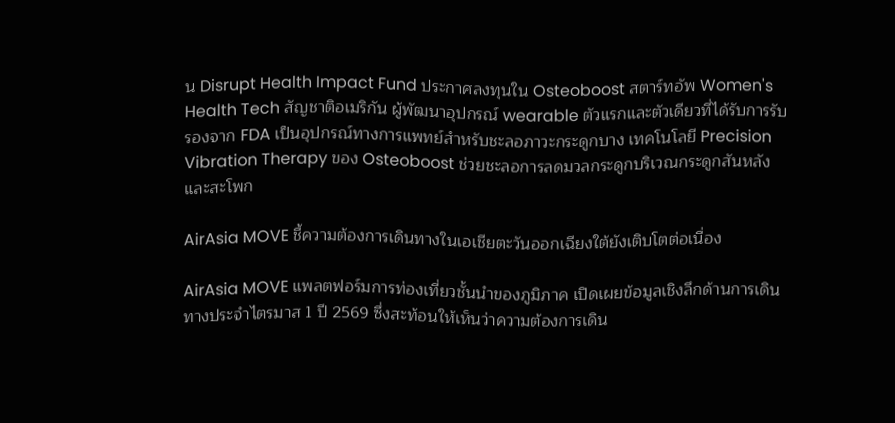น Disrupt Health Impact Fund ประกาศลงทุนใน Osteoboost สตาร์ทอัพ Women's Health Tech สัญชาติอเมริกัน ผู้พัฒนาอุปกรณ์ wearable ตัวแรกและตัวเดียวที่ได้รับการรับรองจาก FDA เป็นอุปกรณ์ทางการแพทย์สำหรับชะลอภาวะกระดูกบาง เทคโนโลยี Precision Vibration Therapy ของ Osteoboost ช่วยชะลอการลดมวลกระดูกบริเวณกระดูกสันหลังและสะโพก

AirAsia MOVE ชี้ความต้องการเดินทางในเอเชียตะวันออกเฉียงใต้ยังเติบโตต่อเนื่อง

AirAsia MOVE แพลตฟอร์มการท่องเที่ยวชั้นนำของภูมิภาค เปิดเผยข้อมูลเชิงลึกด้านการเดินทางประจำไตรมาส 1 ปี 2569 ซึ่งสะท้อนให้เห็นว่าความต้องการเดิน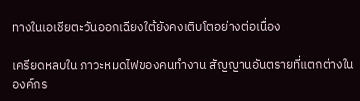ทางในเอเชียตะวันออกเฉียงใต้ยังคงเติบโตอย่างต่อเนื่อง

เครียดหลบใน ภาวะหมดไฟของคนทำงาน สัญญานอันตรายที่แตกต่างในองค์กร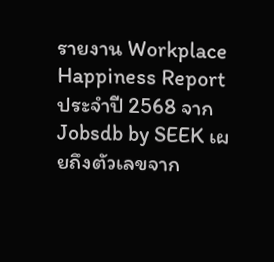รายงาน Workplace Happiness Report ประจำปี 2568 จาก Jobsdb by SEEK เผยถึงตัวเลขจาก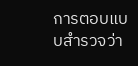การตอบแบบสำรวจว่า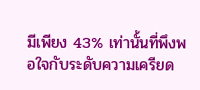มีเพียง 43% เท่านั้นที่พึงพอใจกับระดับความเครียด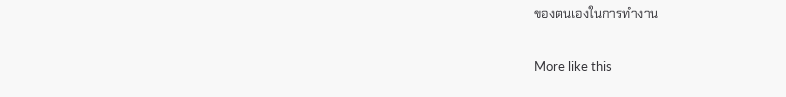ของตนเองในการทำงาน

More like this